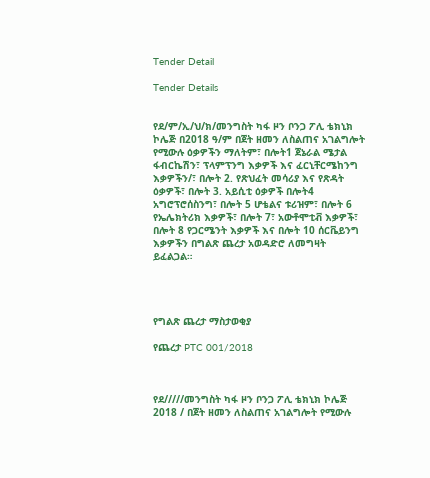Tender Detail

Tender Details


የደ/ም/ኢ/ህ/ክ/መንግስት ካፋ ዞን ቦንጋ ፖሊ ቴክኒክ ኮሌጅ በ2018 ዓ/ም በጀት ዘመን ለስልጠና አገልግሎት የሚውሉ ዕቃዎችን ማለትም፣ በሎት1 ጀኔራል ሜታል ፋብርኬሽን፣ ፕላምፕንግ እቃዎች እና ፈርኒቸርሜከንግ እቃዎችን/፣ በሎት 2. የጽህፈት መሳሪያ እና የጽዳት ዕቃዎች፣ በሎት 3. አይሲቲ ዕቃዎች በሎት4 አግሮፕሮሰስንግ፣ በሎት 5 ሆቴልና ቱሪዝም፣ በሎት 6 የኤሌክትሪክ እቃዎች፣ በሎት 7፣ አውቶሞቲቭ እቃዎች፣ በሎት 8 የጋርሜንት እቃዎች እና በሎት 10 ሰርቬይንግ እቃዎችን በግልጽ ጨረታ አወዳድሮ ለመግዛት ይፈልጋል።




የግልጽ ጨረታ ማስታወቂያ

የጨረታ PTC 001/2018



የደ/////መንግስት ካፋ ዞን ቦንጋ ፖሊ ቴክኒክ ኮሌጅ 2018 / በጀት ዘመን ለስልጠና አገልግሎት የሚውሉ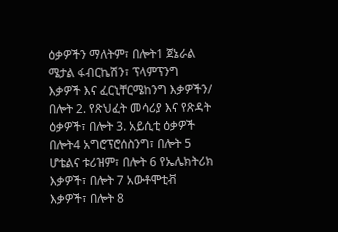ዕቃዎችን ማለትም፣ በሎት1 ጀኔራል ሜታል ፋብርኬሽን፣ ፕላምፕንግ እቃዎች እና ፈርኒቸርሜከንግ እቃዎችን/ በሎት 2. የጽህፈት መሳሪያ እና የጽዳት ዕቃዎች፣ በሎት 3. አይሲቲ ዕቃዎች በሎት4 አግሮፕሮሰስንግ፣ በሎት 5 ሆቴልና ቱሪዝም፣ በሎት 6 የኤሌክትሪክ እቃዎች፣ በሎት 7 አውቶሞቲቭ እቃዎች፣ በሎት 8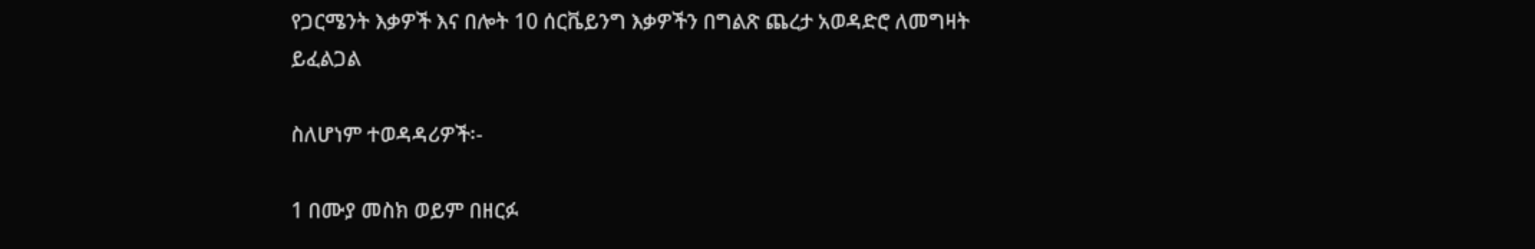የጋርሜንት እቃዎች እና በሎት 10 ሰርቬይንግ እቃዎችን በግልጽ ጨረታ አወዳድሮ ለመግዛት ይፈልጋል

ስለሆነም ተወዳዳሪዎች፡-

1 በሙያ መስክ ወይም በዘርፉ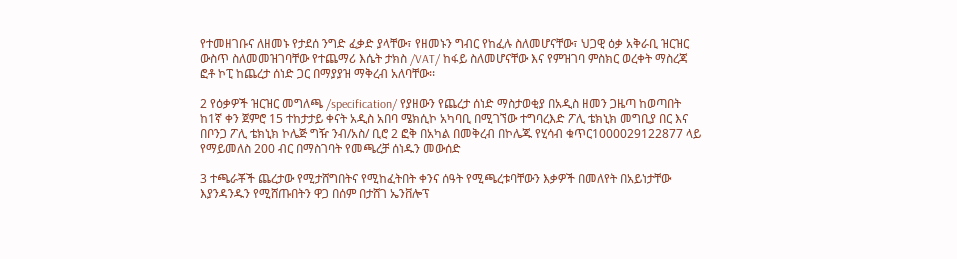የተመዘገቡና ለዘመኑ የታደሰ ንግድ ፈቃድ ያላቸው፣ የዘመኑን ግብር የከፈሉ ስለመሆናቸው፣ ህጋዊ ዕቃ አቅራቢ ዝርዝር ውስጥ ስለመመዝገባቸው የተጨማሪ እሴት ታክስ /VAT/ ከፋይ ስለመሆናቸው እና የምዝገባ ምስክር ወረቀት ማስረጃ ፎቶ ኮፒ ከጨረታ ሰነድ ጋር በማያያዝ ማቅረብ አለባቸው፡፡

2 የዕቃዎች ዝርዝር መግለጫ /specification/ የያዘውን የጨረታ ሰነድ ማስታወቂያ በአዲስ ዘመን ጋዜጣ ከወጣበት ከ1ኛ ቀን ጀምሮ 15 ተከታታይ ቀናት አዲስ አበባ ሜክሲኮ አካባቢ በሚገኘው ተግባረእድ ፖሊ ቴክኒክ መግቢያ በር እና በቦንጋ ፖሊ ቴክኒክ ኮሌጅ ግዥ ንብ/አስ/ ቢሮ 2 ፎቅ በአካል በመቅረብ በኮሌጁ የሂሳብ ቁጥር1000029122877 ላይ የማይመለስ 200 ብር በማስገባት የመጫረቻ ሰነዱን መውሰድ

3 ተጫራቾች ጨረታው የሚታሸግበትና የሚከፈትበት ቀንና ሰዓት የሚጫረቱባቸውን እቃዎች በመለየት በአይነታቸው እያንዳንዱን የሚሸጡበትን ዋጋ በሰም በታሸገ ኤንቨሎፕ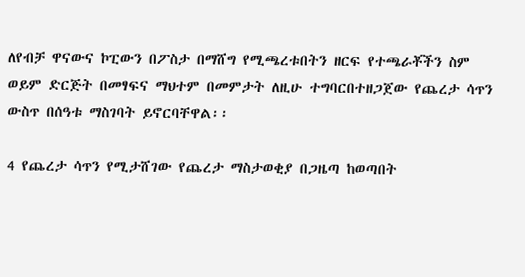ለየብቻ ዋናውና ኮፒውን በፖስታ በማሸግ የሚጫረቱበትን ዘርፍ የተጫራቾችን ስም ወይም ድርጅት በመፃፍና ማህተም በመምታት ለዚሁ ተግባርበተዘጋጀው የጨረታ ሳጥን ውስጥ በሰዓቱ ማስገባት ይኖርባቸዋል፡፡

4 የጨረታ ሳጥን የሚታሸገው የጨረታ ማስታወቂያ በጋዜጣ ከወጣበት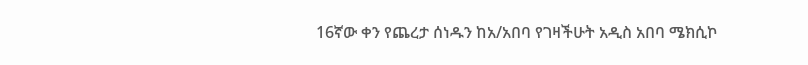16ኛው ቀን የጨረታ ሰነዱን ከአ/አበባ የገዛችሁት አዲስ አበባ ሜክሲኮ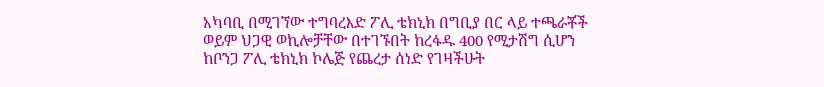አካባቢ በሚገኘው ተግባረእድ ፖሊ ቴክኒክ በግቢያ በር ላይ ተጫራቾች ወይም ህጋዊ ወኪሎቻቸው በተገኙበት ከረፋዱ 400 የሚታሽግ ሲሆን ከቦንጋ ፖሊ ቴክኒክ ኮሌጅ የጨረታ ሰነድ የገዛችሁት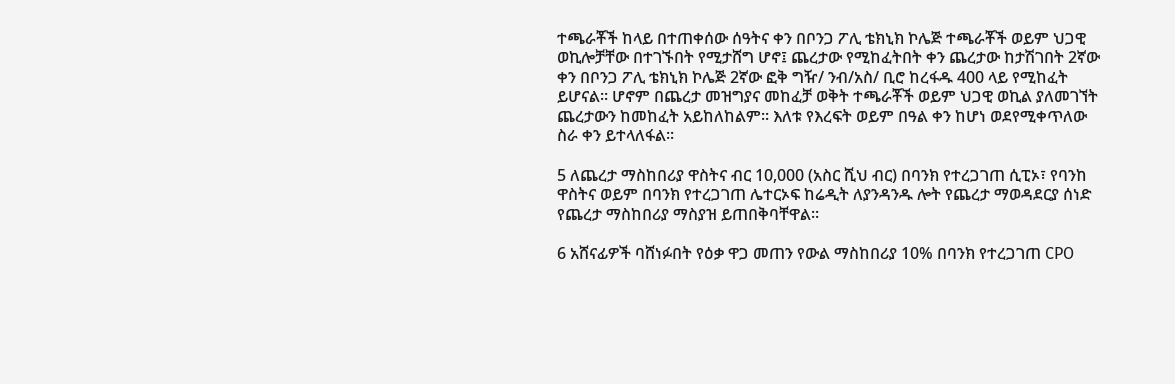ተጫራቾች ከላይ በተጠቀሰው ሰዓትና ቀን በቦንጋ ፖሊ ቴክኒክ ኮሌጅ ተጫራቾች ወይም ህጋዊ ወኪሎቻቸው በተገኙበት የሚታሸግ ሆኖ፤ ጨረታው የሚከፈትበት ቀን ጨረታው ከታሽገበት 2ኛው ቀን በቦንጋ ፖሊ ቴክኒክ ኮሌጅ 2ኛው ፎቅ ግዥ/ ንብ/አስ/ ቢሮ ከረፋዱ 400 ላይ የሚከፈት ይሆናል፡፡ ሆኖም በጨረታ መዝግያና መከፈቻ ወቅት ተጫራቾች ወይም ህጋዊ ወኪል ያለመገኘት ጨረታውን ከመከፈት አይከለከልም፡፡ እለቱ የእረፍት ወይም በዓል ቀን ከሆነ ወደየሚቀጥለው ስራ ቀን ይተላለፋል፡፡

5 ለጨረታ ማስከበሪያ ዋስትና ብር 10,000 (አስር ሺህ ብር) በባንክ የተረጋገጠ ሲፒኦ፣ የባንከ ዋስትና ወይም በባንክ የተረጋገጠ ሌተርኦፍ ከሬዲት ለያንዳንዱ ሎት የጨረታ ማወዳደርያ ሰነድ የጨረታ ማስከበሪያ ማስያዝ ይጠበቅባቸዋል፡፡

6 አሸናፊዎች ባሸነፉበት የዕቃ ዋጋ መጠን የውል ማስከበሪያ 10% በባንክ የተረጋገጠ CPO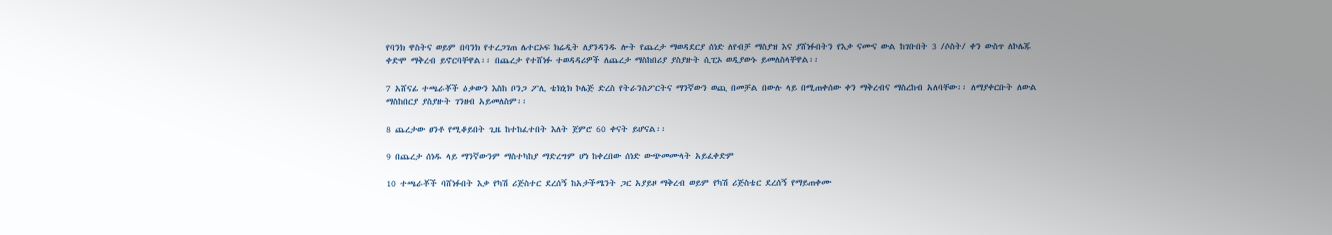የባንክ ዋስትና ወይም በባንክ የተረጋገጠ ሌተርኦፍ ክሬዲት ለያንዳንዱ ሎት የጨረታ ማወዳደርያ ሰነድ ለየብቻ ማስያዝ እና ያሸነፉበትን የእቃ ናሙና ውል ከገቡበት 3 /ሶስት/ ቀን ውስጥ ለኮሌጁ ቀድሞ ማቅረብ ይኖርባቸዋል፡፡ በጨረታ የተሸነፉ ተወዳዳሪዎች ለጨረታ ማስከበሪያ ያስያዙት ሲፒኦ ወዲያውኑ ይመለስላቸዋል፡፡

7 አሸናፊ ተጫራቾች ዕቃውን እስከ ቦንጋ ፖሊ ቴክኒክ ኮሌጅ ድረስ የትራንስፖርትና ማንኛውን ወጪ በመቻል በውሉ ላይ በሚጠቀሰው ቀን ማቅረብና ማስረከብ አለባቸው፡፡ ለማያቀርቡት ለውል ማስከበርያ ያስያዙት ገንዘብ አይመለስም፡፡

8 ጨረታው ፀንቶ የሚቆይበት ጊዜ ከተከፈተበት እለት ጀምሮ 60 ቀናት ይሆናል፡፡

9 በጨረታ ሰነዱ ላይ ማንኛውንም ማስተካከያ ማድረግም ሆነ ከቀረበው ሰነድ ውጭመሙላት አይፈቀድም

10 ተጫራቾች ባሸነፉበት እቃ የካሽ ሪጅስተር ደረሰኝ ከአታችሜንት ጋር አያይዞ ማቅረብ ወይም የካሽ ሪጅስቴር ደረሰኝ የማይጠቀሙ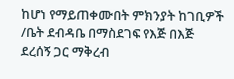ከሆነ የማይጠቀሙበት ምክንያት ከገቢዎች /ቤት ደብዳቤ በማስደገፍ የእጅ በእጅ ደረሰኝ ጋር ማቅረብ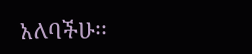አለባችሁ፡፡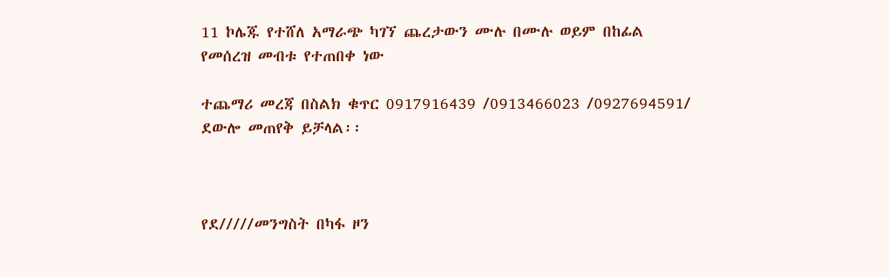11 ኮሌጁ የተሸለ አማራጭ ካገኘ ጨረታውን ሙሉ በሙሉ ወይም በከፊል የመሰረዝ መብቱ የተጠበቀ ነው

ተጨማሪ መረጃ በስልክ ቁጥር 0917916439 /0913466023 /0927694591/ ደውሎ መጠየቅ ይቻላል፡፡



የደ/////መንግስት በካፋ ዞን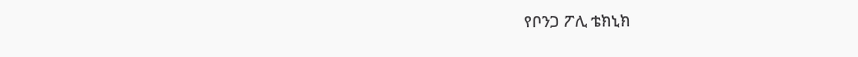የቦንጋ ፖሊ ቴክኒክ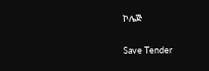ኮሌጅ

Save Tender